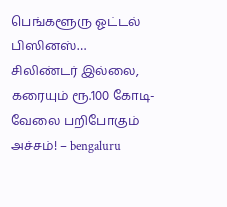பெங்களூரு ஓட்டல் பிஸினஸ்… சிலிண்டர் இல்லை, கரையும் ரூ.100 கோடி- வேலை பறிபோகும் அச்சம்! – bengaluru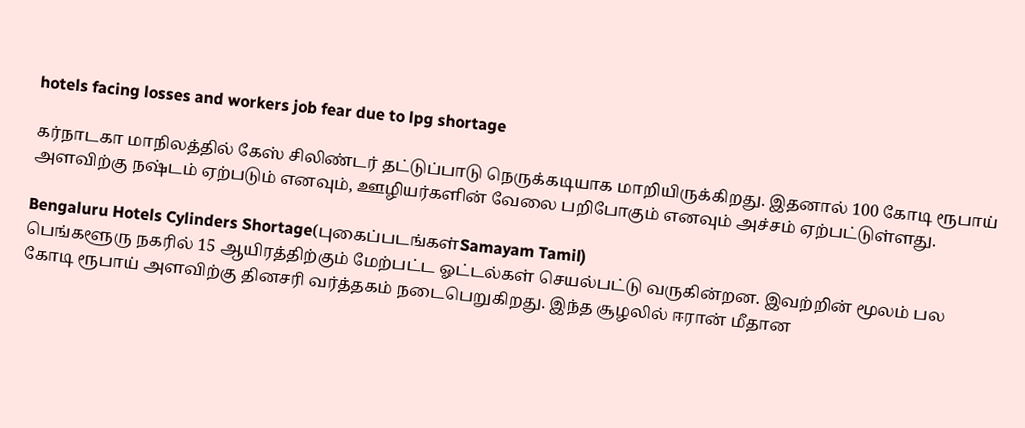hotels facing losses and workers job fear due to lpg shortage

கர்நாடகா மாநிலத்தில் கேஸ் சிலிண்டர் தட்டுப்பாடு நெருக்கடியாக மாறியிருக்கிறது. இதனால் 100 கோடி ரூபாய் அளவிற்கு நஷ்டம் ஏற்படும் எனவும், ஊழியர்களின் வேலை பறிபோகும் எனவும் அச்சம் ஏற்பட்டுள்ளது.

Bengaluru Hotels Cylinders Shortage(புகைப்படங்கள்Samayam Tamil)
பெங்களூரு நகரில் 15 ஆயிரத்திற்கும் மேற்பட்ட ஓட்டல்கள் செயல்பட்டு வருகின்றன. இவற்றின் மூலம் பல கோடி ரூபாய் அளவிற்கு தினசரி வர்த்தகம் நடைபெறுகிறது. இந்த சூழலில் ஈரான் மீதான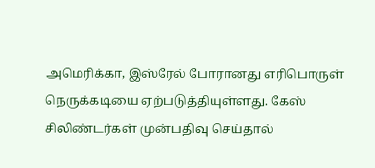அமெரிக்கா, இஸ்ரேல் போரானது எரிபொருள் நெருக்கடியை ஏற்படுத்தியுள்ளது. கேஸ் சிலிண்டர்கள் முன்பதிவு செய்தால்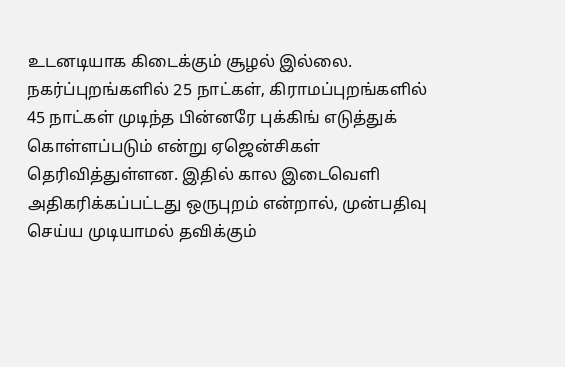உடனடியாக கிடைக்கும் சூழல் இல்லை. நகர்ப்புறங்களில் 25 நாட்கள், கிராமப்புறங்களில் 45 நாட்கள் முடிந்த பின்னரே புக்கிங் எடுத்துக் கொள்ளப்படும் என்று ஏஜென்சிகள் தெரிவித்துள்ளன. இதில் கால இடைவெளி அதிகரிக்கப்பட்டது ஒருபுறம் என்றால், முன்பதிவு செய்ய முடியாமல் தவிக்கும்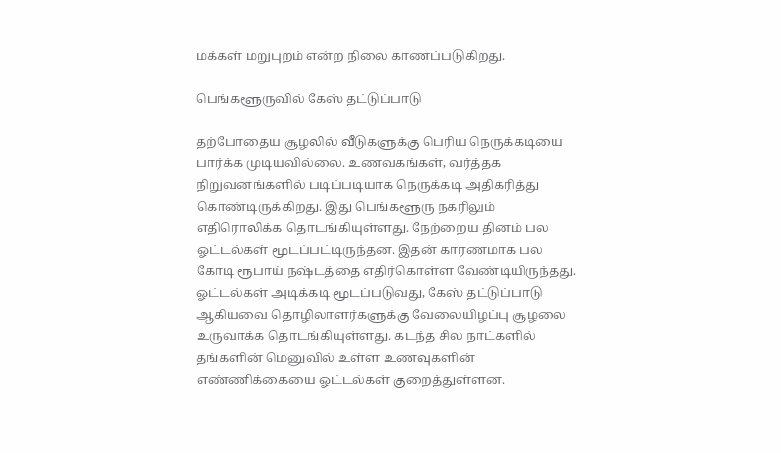மக்கள் மறுபுறம் என்ற நிலை காணப்படுகிறது.

பெங்களூருவில் கேஸ் தட்டுப்பாடு

தற்போதைய சூழலில் வீடுகளுக்கு பெரிய நெருக்கடியை பார்க்க முடியவில்லை. உணவகங்கள், வர்த்தக நிறுவனங்களில் படிப்படியாக நெருக்கடி அதிகரித்து கொண்டிருக்கிறது. இது பெங்களூரு நகரிலும் எதிரொலிக்க தொடங்கியுள்ளது. நேற்றைய தினம் பல ஓட்டல்கள் மூடப்பட்டிருந்தன. இதன் காரணமாக பல கோடி ரூபாய் நஷ்டத்தை எதிர்கொள்ள வேண்டியிருந்தது. ஓட்டல்கள் அடிக்கடி மூடப்படுவது, கேஸ் தட்டுப்பாடு ஆகியவை தொழிலாளர்களுக்கு வேலையிழப்பு சூழலை உருவாக்க தொடங்கியுள்ளது. கடந்த சில நாட்களில் தங்களின் மெனுவில் உள்ள உணவுகளின் எண்ணிக்கையை ஓட்டல்கள் குறைத்துள்ளன.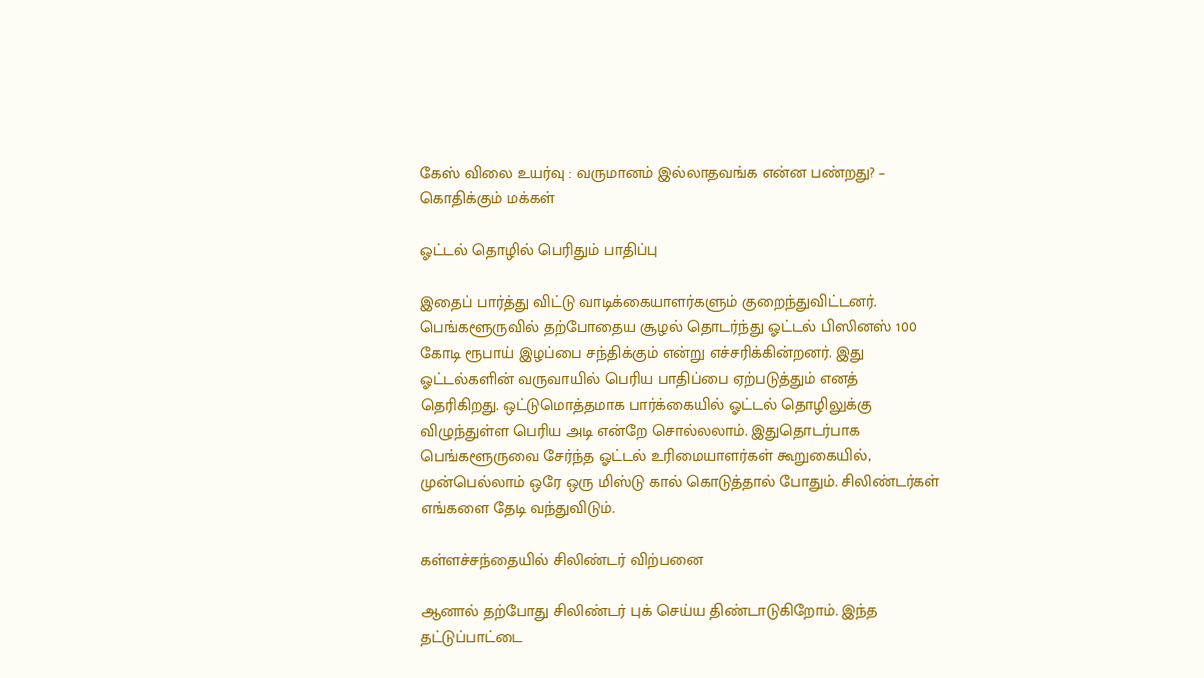கேஸ் விலை உயர்வு : வருமானம் இல்லாதவங்க என்ன பண்றது? – கொதிக்கும் மக்கள்

ஓட்டல் தொழில் பெரிதும் பாதிப்பு

இதைப் பார்த்து விட்டு வாடிக்கையாளர்களும் குறைந்துவிட்டனர். பெங்களூருவில் தற்போதைய சூழல் தொடர்ந்து ஓட்டல் பிஸினஸ் 100 கோடி ரூபாய் இழப்பை சந்திக்கும் என்று எச்சரிக்கின்றனர். இது ஓட்டல்களின் வருவாயில் பெரிய பாதிப்பை ஏற்படுத்தும் எனத் தெரிகிறது. ஒட்டுமொத்தமாக பார்க்கையில் ஓட்டல் தொழிலுக்கு விழுந்துள்ள பெரிய அடி என்றே சொல்லலாம். இதுதொடர்பாக பெங்களூருவை சேர்ந்த ஓட்டல் உரிமையாளர்கள் கூறுகையில், முன்பெல்லாம் ஒரே ஒரு மிஸ்டு கால் கொடுத்தால் போதும். சிலிண்டர்கள் எங்களை தேடி வந்துவிடும்.

கள்ளச்சந்தையில் சிலிண்டர் விற்பனை

ஆனால் தற்போது சிலிண்டர் புக் செய்ய திண்டாடுகிறோம். இந்த தட்டுப்பாட்டை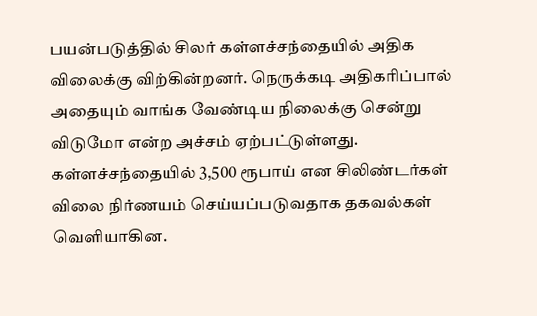பயன்படுத்தில் சிலர் கள்ளச்சந்தையில் அதிக விலைக்கு விற்கின்றனர். நெருக்கடி அதிகரிப்பால் அதையும் வாங்க வேண்டிய நிலைக்கு சென்று விடுமோ என்ற அச்சம் ஏற்பட்டுள்ளது. கள்ளச்சந்தையில் 3,500 ரூபாய் என சிலிண்டர்கள் விலை நிர்ணயம் செய்யப்படுவதாக தகவல்கள் வெளியாகின.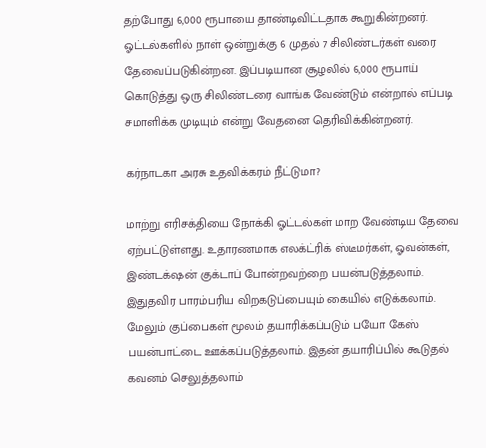தற்போது 6,000 ரூபாயை தாண்டிவிட்டதாக கூறுகின்றனர். ஓட்டல்களில் நாள் ஒன்றுக்கு 6 முதல் 7 சிலிண்டர்கள் வரை தேவைப்படுகின்றன. இப்படியான சூழலில் 6,000 ரூபாய் கொடுத்து ஒரு சிலிண்டரை வாங்க வேண்டும் என்றால் எப்படி சமாளிக்க முடியும் என்று வேதனை தெரிவிக்கின்றனர்.

கர்நாடகா அரசு உதவிக்கரம் நீட்டுமா?

மாற்று எரிசக்தியை நோக்கி ஓட்டல்கள் மாற வேண்டிய தேவை ஏற்பட்டுள்ளது. உதாரணமாக எலக்ட்ரிக் ஸ்டீமர்கள், ஓவன்கள், இண்டக்‌ஷன் குக்டாப் போன்றவற்றை பயன்படுத்தலாம். இதுதவிர பாரம்பரிய விறகடுப்பையும் கையில் எடுக்கலாம். மேலும் குப்பைகள் மூலம் தயாரிக்கப்படும் பயோ கேஸ் பயன்பாட்டை ஊக்கப்படுத்தலாம். இதன் தயாரிப்பில் கூடுதல் கவனம் செலுத்தலாம்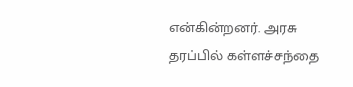என்கின்றனர். அரசு தரப்பில் கள்ளச்சந்தை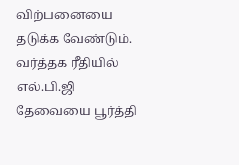விற்பனையை தடுக்க வேண்டும். வர்த்தக ரீதியில் எல்.பி.ஜி தேவையை பூர்த்தி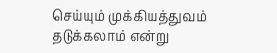செய்யும் முக்கியத்துவம் தடுக்கலாம் என்று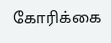கோரிக்கை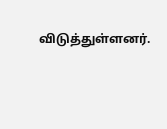விடுத்துள்ளனர்.